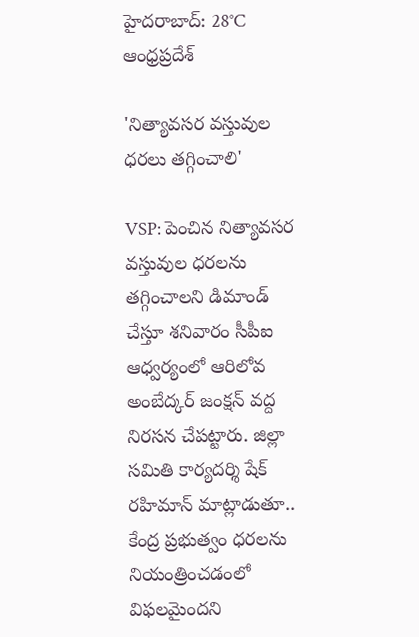హైదరాబాద్: 28°C
ఆంధ్రప్రదేశ్

'నిత్యావసర వస్తువుల ధరలు తగ్గించాలి'

VSP: పెంచిన నిత్యావసర వస్తువుల ధరలను తగ్గించాలని డిమాండ్ చేస్తూ శనివారం సీపీఐ ఆధ్వర్యంలో ఆరిలోవ అంబేద్కర్ జంక్షన్ వద్ద నిరసన చేపట్టారు. జిల్లా సమితి కార్యదర్శి షేక్ రహిమాన్ మాట్లాడుతూ.. కేంద్ర ప్రభుత్వం ధరలను నియంత్రించడంలో విఫలమైందని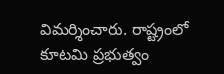విమర్శించారు. రాష్ట్రంలో కూటమి ప్రభుత్వం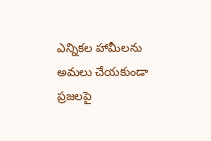ఎన్నికల హామీలను అమలు చేయకుండా ప్రజలపై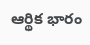ఆర్థిక భారం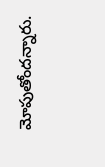మోపుతోందన్నారు.